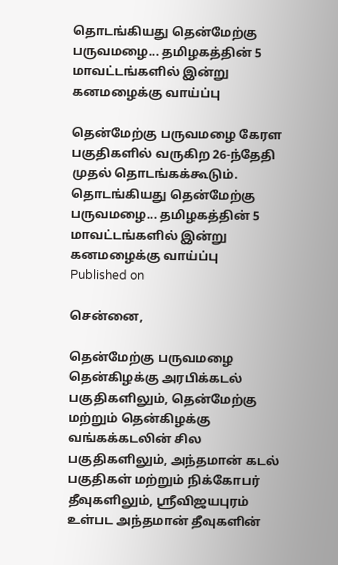தொடங்கியது தென்மேற்கு பருவமழை... தமிழகத்தின் 5 மாவட்டங்களில் இன்று கனமழைக்கு வாய்ப்பு

தென்மேற்கு பருவமழை கேரள பகுதிகளில் வருகிற 26-ந்தேதி முதல் தொடங்கக்கூடும்.
தொடங்கியது தென்மேற்கு பருவமழை... தமிழகத்தின் 5 மாவட்டங்களில் இன்று கனமழைக்கு வாய்ப்பு
Published on

சென்னை,

தென்மேற்கு பருவமழை தென்கிழக்கு அரபிக்கடல் பகுதிகளிலும், தென்மேற்கு மற்றும் தென்கிழக்கு வங்கக்கடலின் சில பகுதிகளிலும், அந்தமான் கடல் பகுதிகள் மற்றும் நிக்கோபர் தீவுகளிலும், ஸ்ரீவிஜயபுரம் உள்பட அந்தமான் தீவுகளின்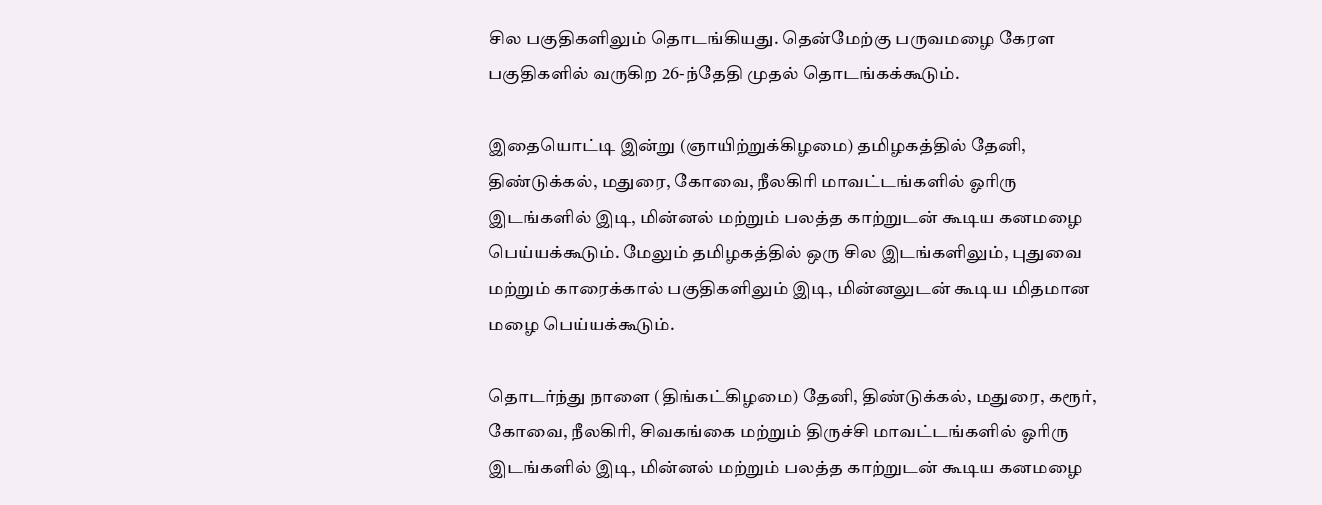சில பகுதிகளிலும் தொடங்கியது. தென்மேற்கு பருவமழை கேரள பகுதிகளில் வருகிற 26-ந்தேதி முதல் தொடங்கக்கூடும்.

இதையொட்டி இன்று (ஞாயிற்றுக்கிழமை) தமிழகத்தில் தேனி, திண்டுக்கல், மதுரை, கோவை, நீலகிரி மாவட்டங்களில் ஓரிரு இடங்களில் இடி, மின்னல் மற்றும் பலத்த காற்றுடன் கூடிய கனமழை பெய்யக்கூடும். மேலும் தமிழகத்தில் ஒரு சில இடங்களிலும், புதுவை மற்றும் காரைக்கால் பகுதிகளிலும் இடி, மின்னலுடன் கூடிய மிதமான மழை பெய்யக்கூடும்.

தொடர்ந்து நாளை (திங்கட்கிழமை) தேனி, திண்டுக்கல், மதுரை, கரூர், கோவை, நீலகிரி, சிவகங்கை மற்றும் திருச்சி மாவட்டங்களில் ஓரிரு இடங்களில் இடி, மின்னல் மற்றும் பலத்த காற்றுடன் கூடிய கனமழை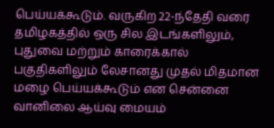பெய்யக்கூடும். வருகிற 22-ந்தேதி வரை தமிழகத்தில் ஒரு சில இடங்களிலும், புதுவை மற்றும் காரைக்கால் பகுதிகளிலும் லேசானது முதல் மிதமான மழை பெய்யக்கூடும் என சென்னை வானிலை ஆய்வு மையம்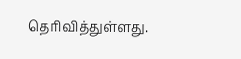தெரிவித்துள்ளது.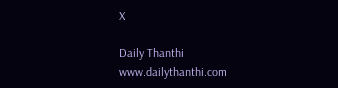X

Daily Thanthi
www.dailythanthi.com